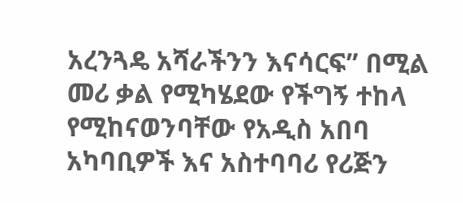አረንጓዴ አሻራችንን እናሳርፍ” በሚል መሪ ቃል የሚካሄደው የችግኝ ተከላ የሚከናወንባቸው የአዲስ አበባ አካባቢዎች እና አስተባባሪ የሪጅን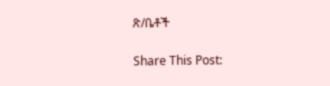ጽ/ቤቶች

Share This Post: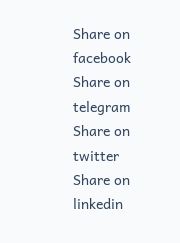Share on facebook
Share on telegram
Share on twitter
Share on linkedin